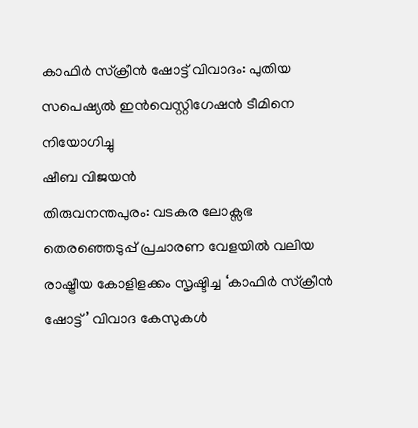കാഫിർ സ്ക്രീൻ ഷോട്ട് വിവാദം: പുതിയ സപെഷ്യൽ ഇൻവെസ്റ്റിഗേഷൻ ടീമിനെ നിയോഗിച്ചു
ഷീബ വിജയൻ
തിരുവനന്തപുരം: വടകര ലോക്സഭ തെരഞ്ഞെടുപ്പ് പ്രചാരണ വേളയിൽ വലിയ രാഷ്ട്രീയ കോളിളക്കം സൃഷ്ടിച്ച ‘കാഫിർ സ്ക്രീൻ ഷോട്ട്’ വിവാദ കേസുകൾ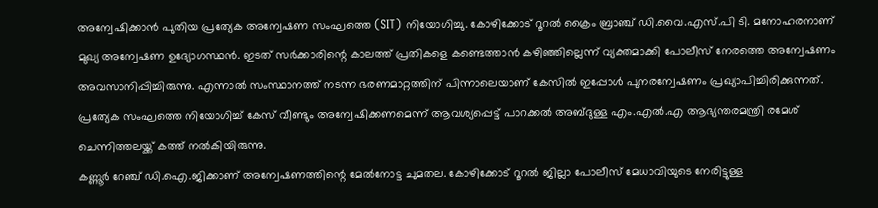അന്വേഷിക്കാൻ പുതിയ പ്രത്യേക അന്വേഷണ സംഘത്തെ (SIT) നിയോഗിച്ചു. കോഴിക്കോട് റൂറൽ ക്രൈം ബ്രാഞ്ച് ഡി.വൈ.എസ്.പി ടി. മനോഹരനാണ് മുഖ്യ അന്വേഷണ ഉദ്യോഗസ്ഥൻ. ഇടത് സർക്കാരിന്റെ കാലത്ത് പ്രതികളെ കണ്ടെത്താൻ കഴിഞ്ഞില്ലെന്ന് വ്യക്തമാക്കി പോലീസ് നേരത്തെ അന്വേഷണം അവസാനിപ്പിച്ചിരുന്നു. എന്നാൽ സംസ്ഥാനത്ത് നടന്ന ഭരണമാറ്റത്തിന് പിന്നാലെയാണ് കേസിൽ ഇപ്പോൾ പുനരന്വേഷണം പ്രഖ്യാപിച്ചിരിക്കുന്നത്. പ്രത്യേക സംഘത്തെ നിയോഗിച്ച് കേസ് വീണ്ടും അന്വേഷിക്കണമെന്ന് ആവശ്യപ്പെട്ട് പാറക്കൽ അബ്ദുള്ള എം.എൽ.എ ആഭ്യന്തരമന്ത്രി രമേശ് ചെന്നിത്തലയ്ക്ക് കത്ത് നൽകിയിരുന്നു.
കണ്ണൂർ റേഞ്ച് ഡി.ഐ.ജിക്കാണ് അന്വേഷണത്തിന്റെ മേൽനോട്ട ചുമതല. കോഴിക്കോട് റൂറൽ ജില്ലാ പോലീസ് മേധാവിയുടെ നേരിട്ടുള്ള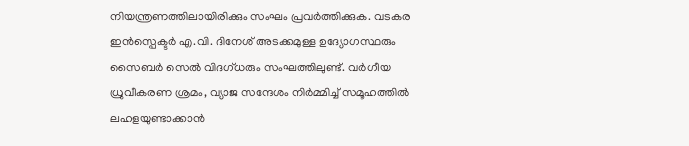നിയന്ത്രണത്തിലായിരിക്കും സംഘം പ്രവർത്തിക്കുക. വടകര ഇൻസ്പെക്ടർ എ.വി. ദിനേശ് അടക്കമുള്ള ഉദ്യോഗസ്ഥരും സൈബർ സെൽ വിദഗ്ധരും സംഘത്തിലുണ്ട്. വർഗീയ ധ്രുവീകരണ ശ്രമം, വ്യാജ സന്ദേശം നിർമ്മിച്ച് സമൂഹത്തിൽ ലഹളയുണ്ടാക്കാൻ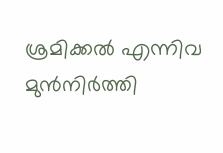ശ്രമിക്കൽ എന്നിവ മുൻനിർത്തി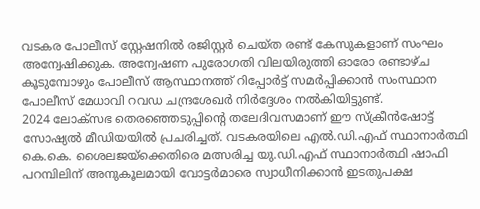വടകര പോലീസ് സ്റ്റേഷനിൽ രജിസ്റ്റർ ചെയ്ത രണ്ട് കേസുകളാണ് സംഘം അന്വേഷിക്കുക. അന്വേഷണ പുരോഗതി വിലയിരുത്തി ഓരോ രണ്ടാഴ്ച കൂടുമ്പോഴും പോലീസ് ആസ്ഥാനത്ത് റിപ്പോർട്ട് സമർപ്പിക്കാൻ സംസ്ഥാന പോലീസ് മേധാവി റവഡ ചന്ദ്രശേഖർ നിർദ്ദേശം നൽകിയിട്ടുണ്ട്.
2024 ലോക്സഭ തെരഞ്ഞെടുപ്പിന്റെ തലേദിവസമാണ് ഈ സ്ക്രീൻഷോട്ട് സോഷ്യൽ മീഡിയയിൽ പ്രചരിച്ചത്. വടകരയിലെ എൽ.ഡി.എഫ് സ്ഥാനാർത്ഥി കെ.കെ. ശൈലജയ്ക്കെതിരെ മത്സരിച്ച യു.ഡി.എഫ് സ്ഥാനാർത്ഥി ഷാഫി പറമ്പിലിന് അനുകൂലമായി വോട്ടർമാരെ സ്വാധീനിക്കാൻ ഇടതുപക്ഷ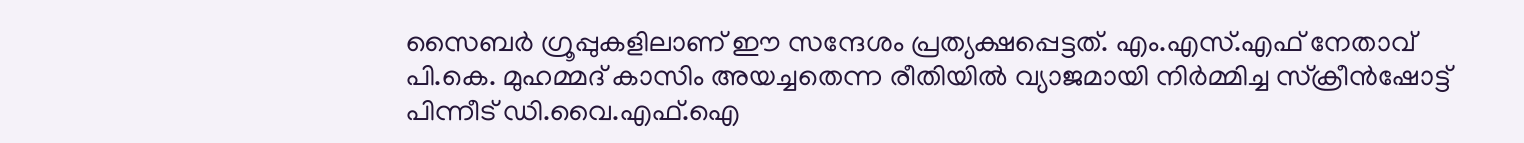സൈബർ ഗ്രൂപ്പുകളിലാണ് ഈ സന്ദേശം പ്രത്യക്ഷപ്പെട്ടത്. എം.എസ്.എഫ് നേതാവ് പി.കെ. മുഹമ്മദ് കാസിം അയച്ചതെന്ന രീതിയിൽ വ്യാജമായി നിർമ്മിച്ച സ്ക്രീൻഷോട്ട് പിന്നീട് ഡി.വൈ.എഫ്.ഐ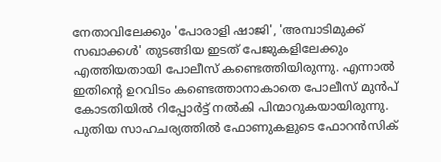നേതാവിലേക്കും 'പോരാളി ഷാജി', 'അമ്പാടിമുക്ക് സഖാക്കൾ' തുടങ്ങിയ ഇടത് പേജുകളിലേക്കും എത്തിയതായി പോലീസ് കണ്ടെത്തിയിരുന്നു. എന്നാൽ ഇതിന്റെ ഉറവിടം കണ്ടെത്താനാകാതെ പോലീസ് മുൻപ് കോടതിയിൽ റിപ്പോർട്ട് നൽകി പിന്മാറുകയായിരുന്നു. പുതിയ സാഹചര്യത്തിൽ ഫോണുകളുടെ ഫോറൻസിക്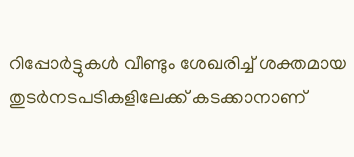റിപ്പോർട്ടുകൾ വീണ്ടും ശേഖരിച്ച് ശക്തമായ തുടർനടപടികളിലേക്ക് കടക്കാനാണ്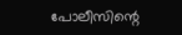പോലീസിന്റെ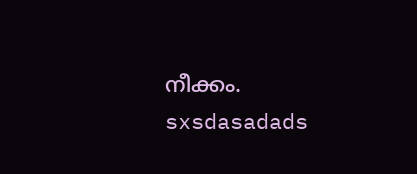നീക്കം.
sxsdasadads